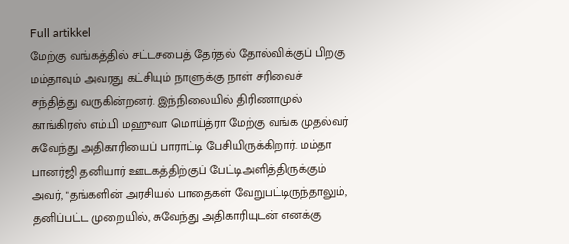Full artikkel
மேற்கு வங்கத்தில் சட்டசபைத் தேர்தல் தோல்விக்குப் பிறகு மம்தாவும் அவரது கட்சியும் நாளுக்கு நாள் சரிவைச் சந்தித்து வருகின்றனர். இந்நிலையில் திரிணாமுல் காங்கிரஸ் எம்.பி மஹுவா மொய்த்ரா மேற்கு வங்க முதல்வர் சுவேந்து அதிகாரியைப் பாராட்டி பேசியிருக்கிறார். மம்தா பானர்ஜி தனியார் ஊடகத்திற்குப் பேட்டிஅளித்திருக்கும் அவர், "தங்களின் அரசியல் பாதைகள் வேறுபட்டிருந்தாலும், தனிப்பட்ட முறையில், சுவேந்து அதிகாரியுடன் எனக்கு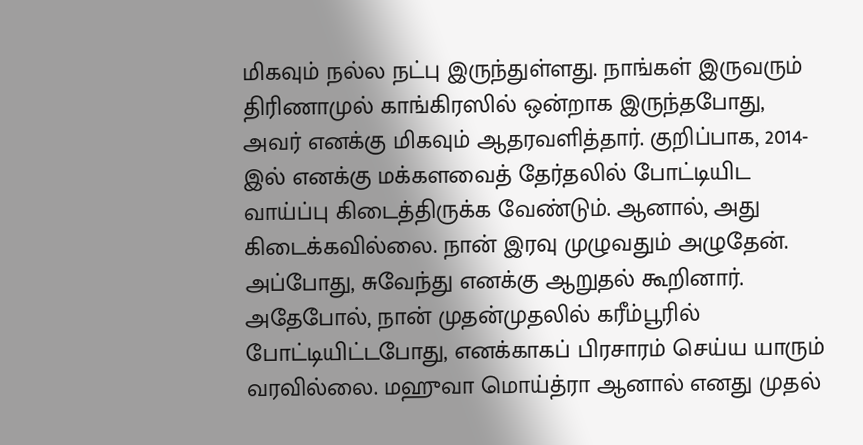மிகவும் நல்ல நட்பு இருந்துள்ளது. நாங்கள் இருவரும் திரிணாமுல் காங்கிரஸில் ஒன்றாக இருந்தபோது, அவர் எனக்கு மிகவும் ஆதரவளித்தார். குறிப்பாக, 2014-இல் எனக்கு மக்களவைத் தேர்தலில் போட்டியிட வாய்ப்பு கிடைத்திருக்க வேண்டும். ஆனால், அது கிடைக்கவில்லை. நான் இரவு முழுவதும் அழுதேன். அப்போது, சுவேந்து எனக்கு ஆறுதல் கூறினார். அதேபோல், நான் முதன்முதலில் கரீம்பூரில் போட்டியிட்டபோது, எனக்காகப் பிரசாரம் செய்ய யாரும் வரவில்லை. மஹுவா மொய்த்ரா ஆனால் எனது முதல்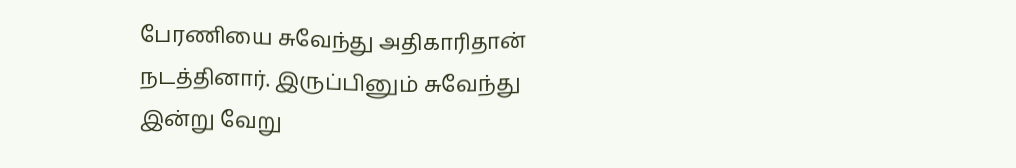பேரணியை சுவேந்து அதிகாரிதான் நடத்தினார். இருப்பினும் சுவேந்து இன்று வேறு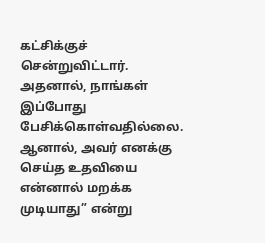கட்சிக்குச் சென்றுவிட்டார். அதனால், நாங்கள் இப்போது பேசிக்கொள்வதில்லை. ஆனால், அவர் எனக்கு செய்த உதவியை என்னால் மறக்க முடியாது” என்று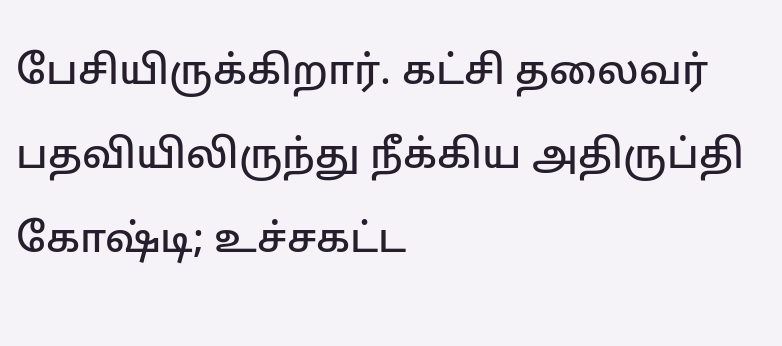பேசியிருக்கிறார். கட்சி தலைவர் பதவியிலிருந்து நீக்கிய அதிருப்தி கோஷ்டி; உச்சகட்ட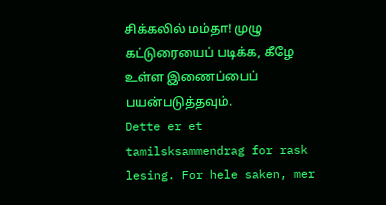சிக்கலில் மம்தா! முழு கட்டுரையைப் படிக்க, கீழே உள்ள இணைப்பைப் பயன்படுத்தவும்.
Dette er et tamilsksammendrag for rask lesing. For hele saken, mer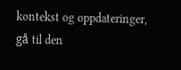kontekst og oppdateringer, gå til den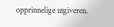opprinnelige utgiveren.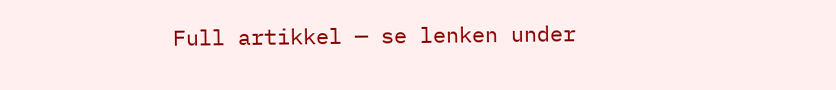Full artikkel — se lenken under